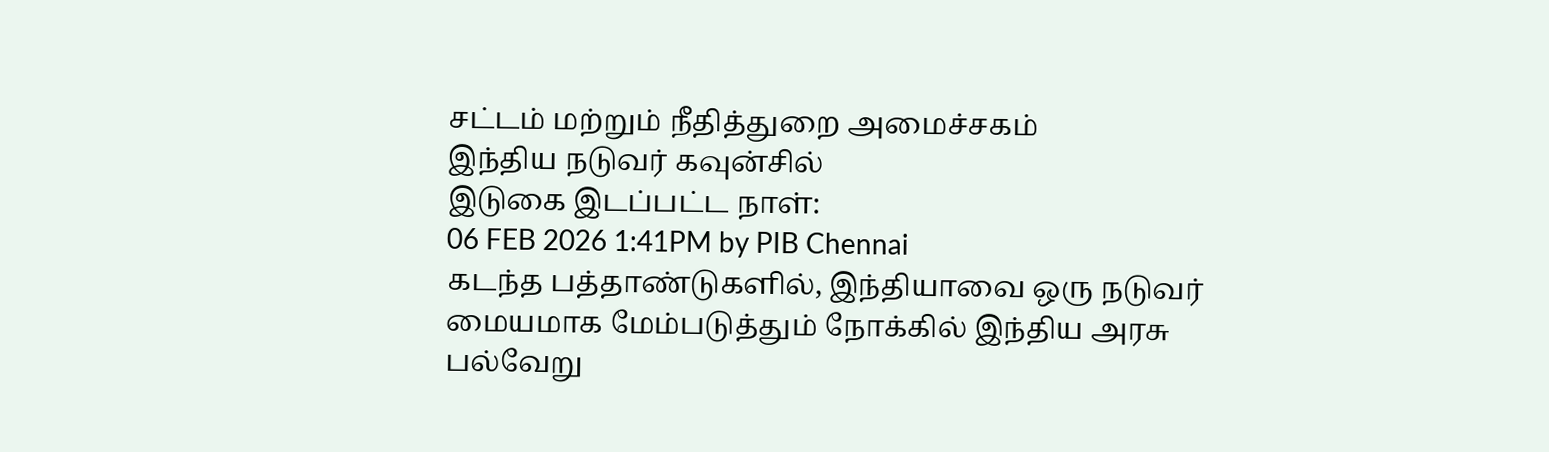சட்டம் மற்றும் நீதித்துறை அமைச்சகம்
இந்திய நடுவர் கவுன்சில்
இடுகை இடப்பட்ட நாள்:
06 FEB 2026 1:41PM by PIB Chennai
கடந்த பத்தாண்டுகளில், இந்தியாவை ஒரு நடுவர் மையமாக மேம்படுத்தும் நோக்கில் இந்திய அரசு பல்வேறு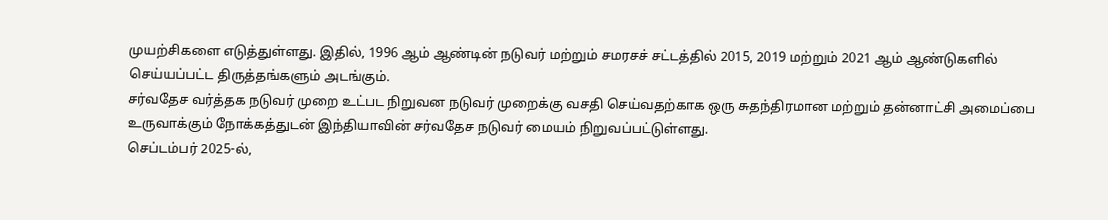முயற்சிகளை எடுத்துள்ளது. இதில், 1996 ஆம் ஆண்டின் நடுவர் மற்றும் சமரசச் சட்டத்தில் 2015, 2019 மற்றும் 2021 ஆம் ஆண்டுகளில் செய்யப்பட்ட திருத்தங்களும் அடங்கும்.
சர்வதேச வர்த்தக நடுவர் முறை உட்பட நிறுவன நடுவர் முறைக்கு வசதி செய்வதற்காக ஒரு சுதந்திரமான மற்றும் தன்னாட்சி அமைப்பை உருவாக்கும் நோக்கத்துடன் இந்தியாவின் சர்வதேச நடுவர் மையம் நிறுவப்பட்டுள்ளது.
செப்டம்பர் 2025-ல்,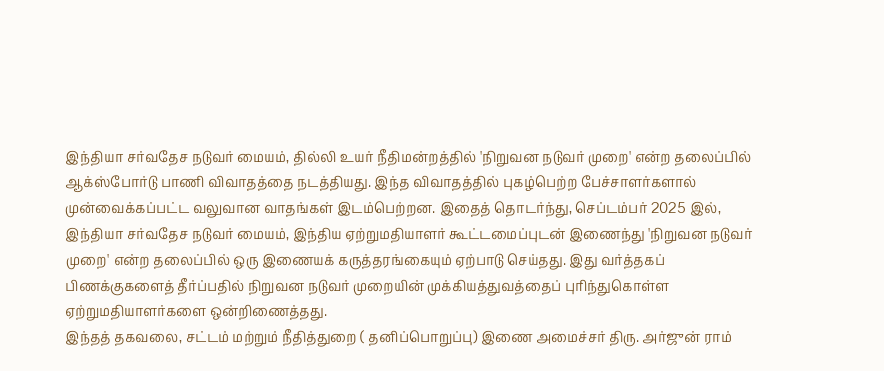இந்தியா சர்வதேச நடுவர் மையம், தில்லி உயர் நீதிமன்றத்தில் 'நிறுவன நடுவர் முறை' என்ற தலைப்பில் ஆக்ஸ்போர்டு பாணி விவாதத்தை நடத்தியது. இந்த விவாதத்தில் புகழ்பெற்ற பேச்சாளர்களால் முன்வைக்கப்பட்ட வலுவான வாதங்கள் இடம்பெற்றன. இதைத் தொடர்ந்து, செப்டம்பர் 2025 இல், இந்தியா சர்வதேச நடுவர் மையம், இந்திய ஏற்றுமதியாளர் கூட்டமைப்புடன் இணைந்து 'நிறுவன நடுவர் முறை' என்ற தலைப்பில் ஒரு இணையக் கருத்தரங்கையும் ஏற்பாடு செய்தது. இது வர்த்தகப் பிணக்குகளைத் தீர்ப்பதில் நிறுவன நடுவர் முறையின் முக்கியத்துவத்தைப் புரிந்துகொள்ள ஏற்றுமதியாளர்களை ஒன்றிணைத்தது.
இந்தத் தகவலை, சட்டம் மற்றும் நீதித்துறை ( தனிப்பொறுப்பு) இணை அமைச்சர் திரு. அர்ஜுன் ராம்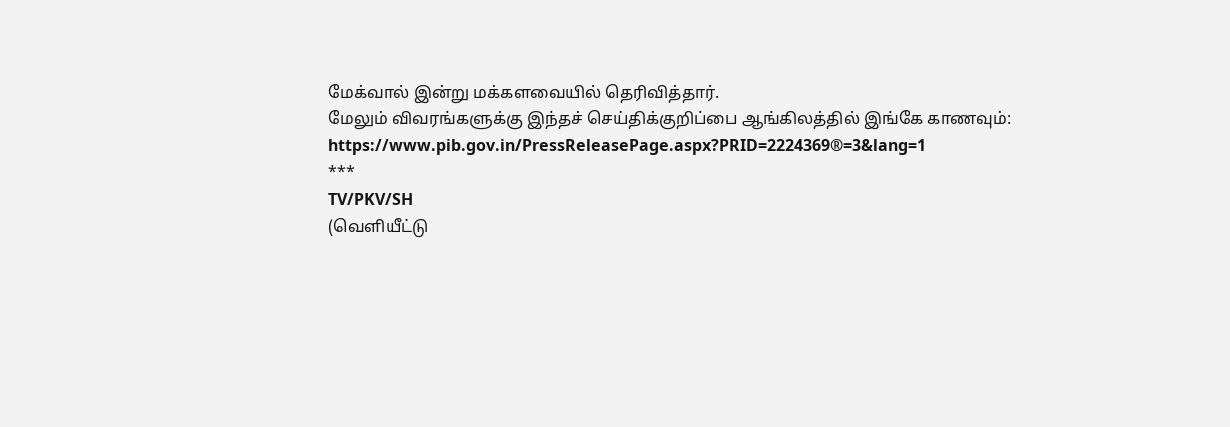மேக்வால் இன்று மக்களவையில் தெரிவித்தார்.
மேலும் விவரங்களுக்கு இந்தச் செய்திக்குறிப்பை ஆங்கிலத்தில் இங்கே காணவும்: https://www.pib.gov.in/PressReleasePage.aspx?PRID=2224369®=3&lang=1
***
TV/PKV/SH
(வெளியீட்டு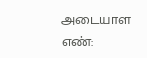அடையாள எண்: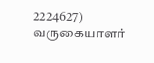2224627)
வருகையாளர்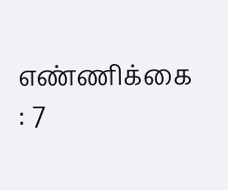எண்ணிக்கை : 7